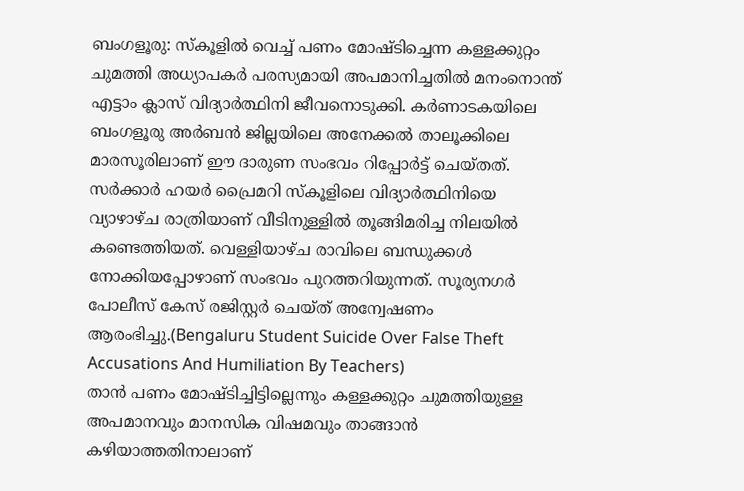ബംഗളൂരു: സ്കൂളിൽ വെച്ച് പണം മോഷ്ടിച്ചെന്ന കള്ളക്കുറ്റം ചുമത്തി അധ്യാപകർ പരസ്യമായി അപമാനിച്ചതിൽ മനംനൊന്ത് എട്ടാം ക്ലാസ് വിദ്യാർത്ഥിനി ജീവനൊടുക്കി. കർണാടകയിലെ ബംഗളൂരു അർബൻ ജില്ലയിലെ അനേക്കൽ താലൂക്കിലെ മാരസൂരിലാണ് ഈ ദാരുണ സംഭവം റിപ്പോർട്ട് ചെയ്തത്. സർക്കാർ ഹയർ പ്രൈമറി സ്കൂളിലെ വിദ്യാർത്ഥിനിയെ വ്യാഴാഴ്ച രാത്രിയാണ് വീടിനുള്ളിൽ തൂങ്ങിമരിച്ച നിലയിൽ കണ്ടെത്തിയത്. വെള്ളിയാഴ്ച രാവിലെ ബന്ധുക്കൾ നോക്കിയപ്പോഴാണ് സംഭവം പുറത്തറിയുന്നത്. സൂര്യനഗർ പോലീസ് കേസ് രജിസ്റ്റർ ചെയ്ത് അന്വേഷണം ആരംഭിച്ചു.(Bengaluru Student Suicide Over False Theft Accusations And Humiliation By Teachers)
താൻ പണം മോഷ്ടിച്ചിട്ടില്ലെന്നും കള്ളക്കുറ്റം ചുമത്തിയുള്ള അപമാനവും മാനസിക വിഷമവും താങ്ങാൻ കഴിയാത്തതിനാലാണ്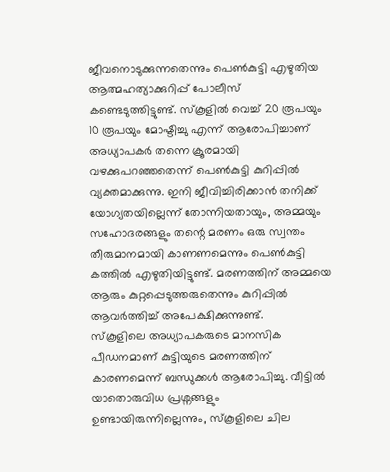ജീവനൊടുക്കുന്നതെന്നും പെൺകുട്ടി എഴുതിയ ആത്മഹത്യാക്കുറിപ്പ് പോലീസ് കണ്ടെടുത്തിട്ടുണ്ട്. സ്കൂളിൽ വെച്ച് 20 രൂപയും 10 രൂപയും മോഷ്ടിച്ചു എന്ന് ആരോപിച്ചാണ് അധ്യാപകർ തന്നെ ക്രൂരമായി വഴക്കുപറഞ്ഞതെന്ന് പെൺകുട്ടി കുറിപ്പിൽ വ്യക്തമാക്കുന്നു. ഇനി ജീവിച്ചിരിക്കാൻ തനിക്ക് യോഗ്യതയില്ലെന്ന് തോന്നിയതായും, അമ്മയും സഹോദരങ്ങളും തന്റെ മരണം ഒരു സ്വന്തം തീരുമാനമായി കാണണമെന്നും പെൺകുട്ടി കത്തിൽ എഴുതിയിട്ടുണ്ട്. മരണത്തിന് അമ്മയെ ആരും കുറ്റപ്പെടുത്തരുതെന്നും കുറിപ്പിൽ ആവർത്തിച്ച് അപേക്ഷിക്കുന്നുണ്ട്.
സ്കൂളിലെ അധ്യാപകരുടെ മാനസിക പീഡനമാണ് കുട്ടിയുടെ മരണത്തിന് കാരണമെന്ന് ബന്ധുക്കൾ ആരോപിച്ചു. വീട്ടിൽ യാതൊരുവിധ പ്രശ്നങ്ങളും ഉണ്ടായിരുന്നില്ലെന്നും, സ്കൂളിലെ ചില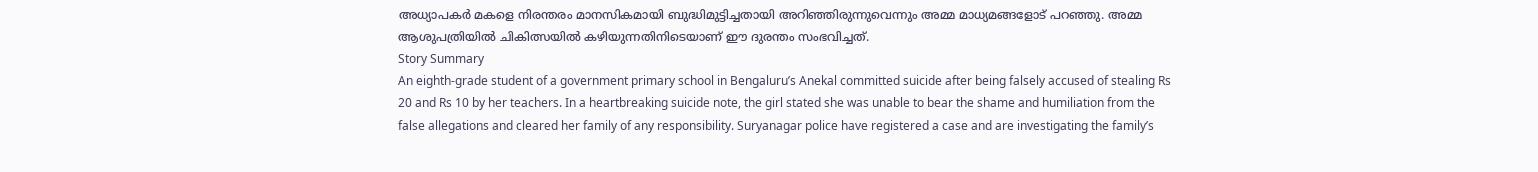അധ്യാപകർ മകളെ നിരന്തരം മാനസികമായി ബുദ്ധിമുട്ടിച്ചതായി അറിഞ്ഞിരുന്നുവെന്നും അമ്മ മാധ്യമങ്ങളോട് പറഞ്ഞു. അമ്മ ആശുപത്രിയിൽ ചികിത്സയിൽ കഴിയുന്നതിനിടെയാണ് ഈ ദുരന്തം സംഭവിച്ചത്.
Story Summary
An eighth-grade student of a government primary school in Bengaluru’s Anekal committed suicide after being falsely accused of stealing Rs 20 and Rs 10 by her teachers. In a heartbreaking suicide note, the girl stated she was unable to bear the shame and humiliation from the false allegations and cleared her family of any responsibility. Suryanagar police have registered a case and are investigating the family’s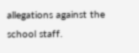allegations against the school staff.